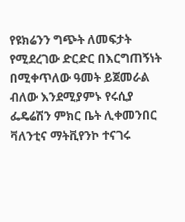የዩክሬንን ግጭት ለመፍታት የሚደረገው ድርድር በእርግጠኝነት በሚቀጥለው ዓመት ይጀመራል ብለው እንደሚያምኑ የሩሲያ ፌዴሬሽን ምክር ቤት ሊቀመንበር ቫለንቲና ማትቪየንኮ ተናገሩ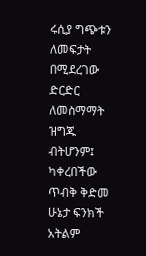ሩሲያ ግጭቱን ለመፍታት በሚደረገው ድርድር ለመስማማት ዝግጁ ብትሆንም፤ ካቀረበችው ጥብቅ ቅድመ ሁኔታ ፍንክች አትልም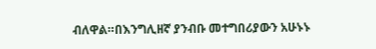ብለዋል።በእንግሊዘኛ ያንብቡ መተግበሪያውን አሁኑኑ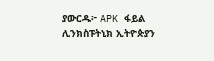ያውርዱ፦ APK ፋይል ሊንክስፑትኒክ ኢትዮጵያን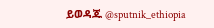ይወዳጁ @sputnik_ethiopia